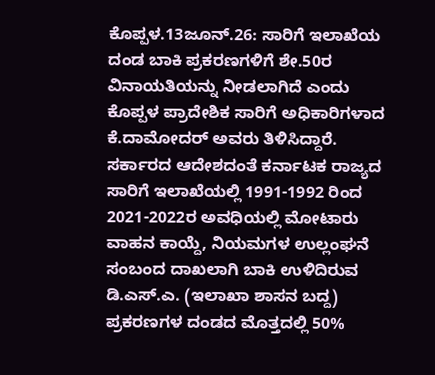ಕೊಪ್ಪಳ.13ಜೂನ್.26: ಸಾರಿಗೆ ಇಲಾಖೆಯ ದಂಡ ಬಾಕಿ ಪ್ರಕರಣಗಳಿಗೆ ಶೇ.50ರ ವಿನಾಯತಿಯನ್ನು ನೀಡಲಾಗಿದೆ ಎಂದು ಕೊಪ್ಪಳ ಪ್ರಾದೇಶಿಕ ಸಾರಿಗೆ ಅಧಿಕಾರಿಗಳಾದ ಕೆ.ದಾಮೋದರ್ ಅವರು ತಿಳಿಸಿದ್ದಾರೆ.
ಸರ್ಕಾರದ ಆದೇಶದಂತೆ ಕರ್ನಾಟಕ ರಾಜ್ಯದ ಸಾರಿಗೆ ಇಲಾಖೆಯಲ್ಲಿ 1991-1992 ರಿಂದ 2021-2022ರ ಅವಧಿಯಲ್ಲಿ ಮೋಟಾರು ವಾಹನ ಕಾಯ್ದೆ, ನಿಯಮಗಳ ಉಲ್ಲಂಘನೆ ಸಂಬಂದ ದಾಖಲಾಗಿ ಬಾಕಿ ಉಳಿದಿರುವ ಡಿ.ಎಸ್.ಎ. (ಇಲಾಖಾ ಶಾಸನ ಬದ್ದ) ಪ್ರಕರಣಗಳ ದಂಡದ ಮೊತ್ತದಲ್ಲಿ 50%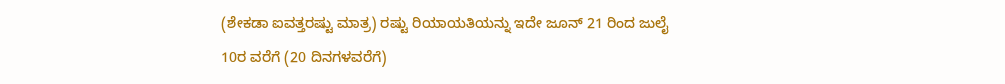(ಶೇಕಡಾ ಐವತ್ತರಷ್ಟು ಮಾತ್ರ) ರಷ್ಟು ರಿಯಾಯತಿಯನ್ನು ಇದೇ ಜೂನ್ 21 ರಿಂದ ಜುಲೈ 10ರ ವರೆಗೆ (20 ದಿನಗಳವರೆಗೆ)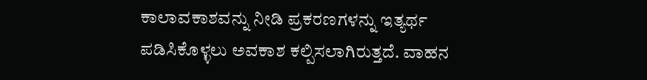ಕಾಲಾವಕಾಶವನ್ನು ನೀಡಿ ಪ್ರಕರಣಗಳನ್ನು ಇತ್ಯರ್ಥ ಪಡಿಸಿಕೊಳ್ಳಲು ಅವಕಾಶ ಕಲ್ಪಿಸಲಾಗಿರುತ್ತದೆ. ವಾಹನ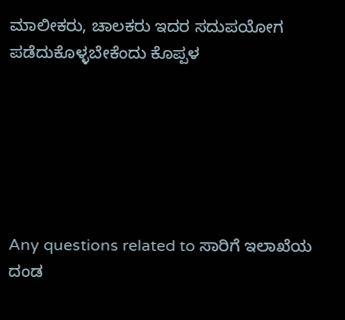ಮಾಲೀಕರು, ಚಾಲಕರು ಇದರ ಸದುಪಯೋಗ ಪಡೆದುಕೊಳ್ಳಬೇಕೆಂದು ಕೊಪ್ಪಳ






Any questions related to ಸಾರಿಗೆ ಇಲಾಖೆಯ ದಂಡ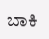ಬಾಕಿ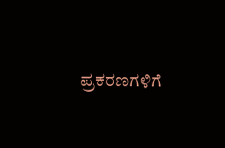ಪ್ರಕರಣಗಳಿಗೆ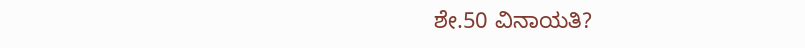ಶೇ.50 ವಿನಾಯತಿ?